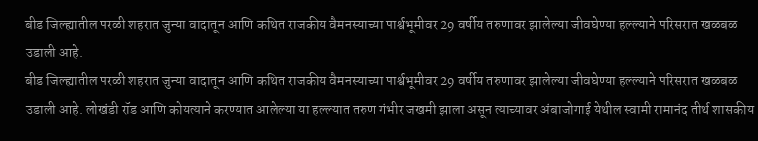बीड जिल्ह्यातील परळी शहरात जुन्या वादातून आणि कथित राजकीय वैमनस्याच्या पार्श्वभूमीवर 29 वर्षीय तरुणावर झालेल्या जीवघेण्या हल्ल्याने परिसरात खळबळ उडाली आहे.
बीड जिल्ह्यातील परळी शहरात जुन्या वादातून आणि कथित राजकीय वैमनस्याच्या पार्श्वभूमीवर 29 वर्षीय तरुणावर झालेल्या जीवघेण्या हल्ल्याने परिसरात खळबळ उडाली आहे. लोखंडी रॉड आणि कोयत्याने करण्यात आलेल्या या हल्ल्यात तरुण गंभीर जखमी झाला असून त्याच्यावर अंबाजोगाई येथील स्वामी रामानंद तीर्थ शासकीय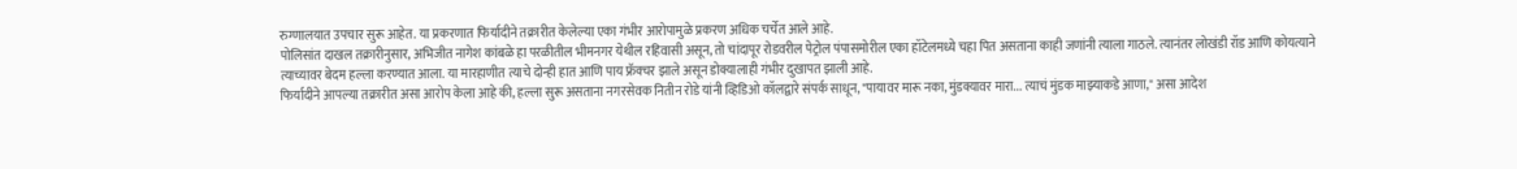रुग्णालयात उपचार सुरू आहेत. या प्रकरणात फिर्यादीने तक्रारीत केलेल्या एका गंभीर आरोपामुळे प्रकरण अधिक चर्चेत आले आहे.
पोलिसांत दाखल तक्रारीनुसार, अभिजीत नागेश कांबळे हा परळीतील भीमनगर येथील रहिवासी असून, तो चांदापूर रोडवरील पेट्रोल पंपासमोरील एका हॉटेलमध्ये चहा पित असताना काही जणांनी त्याला गाठले. त्यानंतर लोखंडी रॉड आणि कोयत्याने त्याच्यावर बेदम हल्ला करण्यात आला. या मारहाणीत त्याचे दोन्ही हात आणि पाय फ्रॅक्चर झाले असून डोक्यालाही गंभीर दुखापत झाली आहे.
फिर्यादीने आपल्या तक्रारीत असा आरोप केला आहे की, हल्ला सुरू असताना नगरसेवक नितीन रोडे यांनी व्हिडिओ कॉलद्वारे संपर्क साधून, "पायावर मारू नका, मुंडक्यावर मारा... त्याचं मुंडक माझ्याकडे आणा," असा आदेश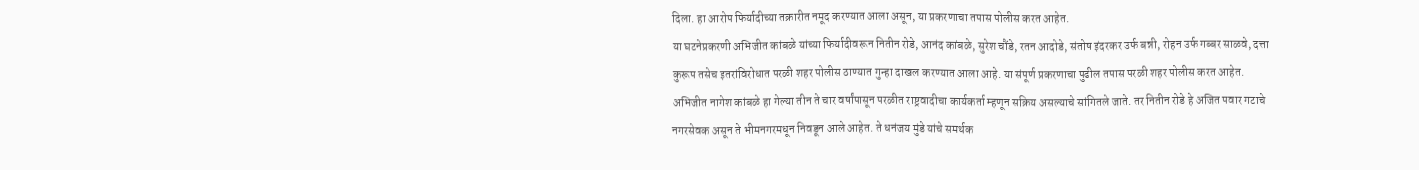दिला. हा आरोप फिर्यादीच्या तक्रारीत नमूद करण्यात आला असून, या प्रकरणाचा तपास पोलीस करत आहेत.
या घटनेप्रकरणी अभिजीत कांबळे यांच्या फिर्यादीवरून नितीन रोडे, आनंद कांबळे, सुरेश चौंडे, रतन आदोडे, संतोष इंदरकर उर्फ बन्नी, रोहन उर्फ गब्बर साळवे, दत्ता कुरूप तसेच इतरांविरोधात परळी शहर पोलीस ठाण्यात गुन्हा दाखल करण्यात आला आहे. या संपूर्ण प्रकरणाचा पुढील तपास परळी शहर पोलीस करत आहेत.
अभिजीत नागेश कांबळे हा गेल्या तीन ते चार वर्षांपासून परळीत राष्ट्रवादीचा कार्यकर्ता म्हणून सक्रिय असल्याचे सांगितले जाते. तर नितीन रोडे हे अजित पवार गटाचे नगरसेवक असून ते भीमनगरमधून निवडून आले आहेत. ते धनंजय मुंडे यांचे समर्थक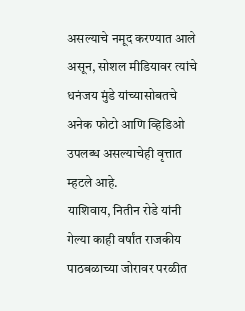असल्याचे नमूद करण्यात आले असून, सोशल मीडियावर त्यांचे धनंजय मुंडे यांच्यासोबतचे अनेक फोटो आणि व्हिडिओ उपलब्ध असल्याचेही वृत्तात म्हटले आहे.
याशिवाय, नितीन रोडे यांनी गेल्या काही वर्षांत राजकीय पाठबळाच्या जोरावर परळीत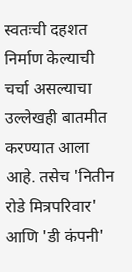स्वतःची दहशत निर्माण केल्याची चर्चा असल्याचा उल्लेखही बातमीत करण्यात आला आहे. तसेच 'नितीन रोडे मित्रपरिवार' आणि 'डी कंपनी'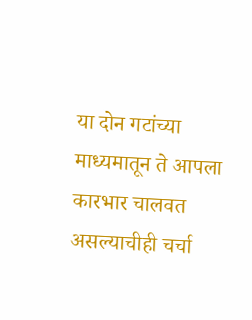या दोन गटांच्या माध्यमातून ते आपला कारभार चालवत असल्याचीही चर्चा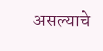असल्याचे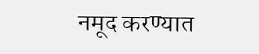नमूद करण्यात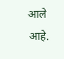आले आहे.